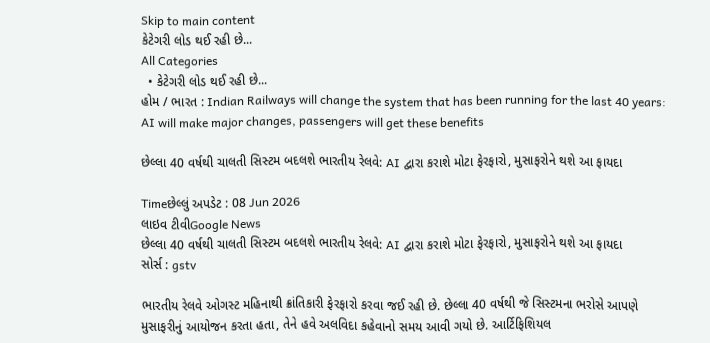Skip to main content
કેટેગરી લોડ થઈ રહી છે...
All Categories
  • કેટેગરી લોડ થઈ રહી છે...
હોમ / ભારત : Indian Railways will change the system that has been running for the last 40 years: AI will make major changes, passengers will get these benefits

છેલ્લા 40 વર્ષથી ચાલતી સિસ્ટમ બદલશે ભારતીય રેલવે: AI દ્વારા કરાશે મોટા ફેરફારો, મુસાફરોને થશે આ ફાયદા

Timeછેલ્લું અપડેટ : 08 Jun 2026
લાઇવ ટીવીGoogle News
છેલ્લા 40 વર્ષથી ચાલતી સિસ્ટમ બદલશે ભારતીય રેલવે: AI દ્વારા કરાશે મોટા ફેરફારો, મુસાફરોને થશે આ ફાયદા
સોર્સ : gstv

ભારતીય રેલવે ઓગસ્ટ મહિનાથી ક્રાંતિકારી ફેરફારો કરવા જઈ રહી છે. છેલ્લા 40 વર્ષથી જે સિસ્ટમના ભરોસે આપણે મુસાફરીનું આયોજન કરતા હતા, તેને હવે અલવિદા કહેવાનો સમય આવી ગયો છે. આર્ટિફિશિયલ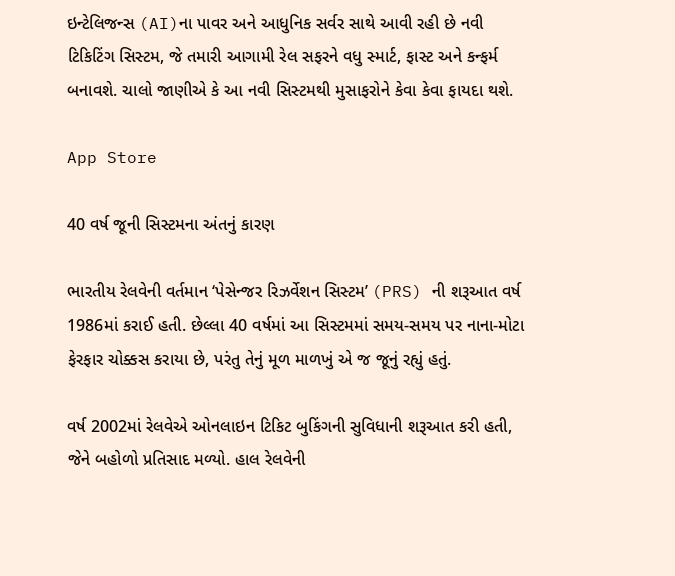ઇન્ટેલિજન્સ (AI)ના પાવર અને આધુનિક સર્વર સાથે આવી રહી છે નવી ટિકિટિંગ સિસ્ટમ, જે તમારી આગામી રેલ સફરને વધુ સ્માર્ટ, ફાસ્ટ અને કન્ફર્મ બનાવશે. ચાલો જાણીએ કે આ નવી સિસ્ટમથી મુસાફરોને કેવા કેવા ફાયદા થશે.

App Store

40 વર્ષ જૂની સિસ્ટમના અંતનું કારણ

ભારતીય રેલવેની વર્તમાન ‘પેસેન્જર રિઝર્વેશન સિસ્ટમ’ (PRS) ની શરૂઆત વર્ષ 1986માં કરાઈ હતી. છેલ્લા 40 વર્ષમાં આ સિસ્ટમમાં સમય-સમય પર નાના-મોટા ફેરફાર ચોક્કસ કરાયા છે, પરંતુ તેનું મૂળ માળખું એ જ જૂનું રહ્યું હતું.

વર્ષ 2002માં રેલવેએ ઓનલાઇન ટિકિટ બુકિંગની સુવિધાની શરૂઆત કરી હતી, જેને બહોળો પ્રતિસાદ મળ્યો. હાલ રેલવેની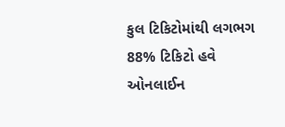કુલ ટિકિટોમાંથી લગભગ 88% ટિકિટો હવે ઓનલાઈન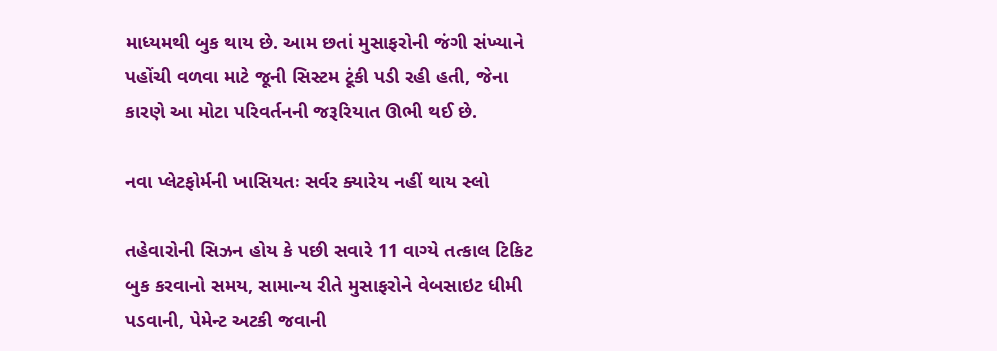માધ્યમથી બુક થાય છે. આમ છતાં મુસાફરોની જંગી સંખ્યાને પહોંચી વળવા માટે જૂની સિસ્ટમ ટૂંકી પડી રહી હતી, જેના કારણે આ મોટા પરિવર્તનની જરૂરિયાત ઊભી થઈ છે.

નવા પ્લેટફોર્મની ખાસિયતઃ સર્વર ક્યારેય નહીં થાય સ્લો

તહેવારોની સિઝન હોય કે પછી સવારે 11 વાગ્યે તત્કાલ ટિકિટ બુક કરવાનો સમય, સામાન્ય રીતે મુસાફરોને વેબસાઇટ ધીમી પડવાની, પેમેન્ટ અટકી જવાની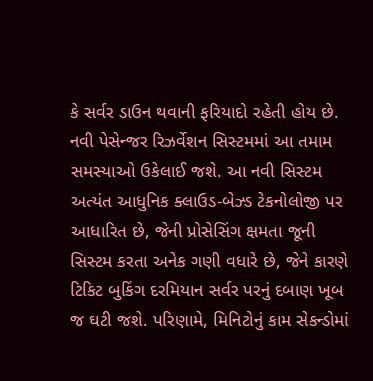કે સર્વર ડાઉન થવાની ફરિયાદો રહેતી હોય છે. નવી પેસેન્જર રિઝર્વેશન સિસ્ટમમાં આ તમામ સમસ્યાઓ ઉકેલાઈ જશે. આ નવી સિસ્ટમ અત્યંત આધુનિક ક્લાઉડ-બેઝ્ડ ટેકનોલોજી પર આધારિત છે, જેની પ્રોસેસિંગ ક્ષમતા જૂની સિસ્ટમ કરતા અનેક ગણી વધારે છે, જેને કારણે ટિકિટ બુકિંગ દરમિયાન સર્વર પરનું દબાણ ખૂબ જ ઘટી જશે. પરિણામે, મિનિટોનું કામ સેકન્ડોમાં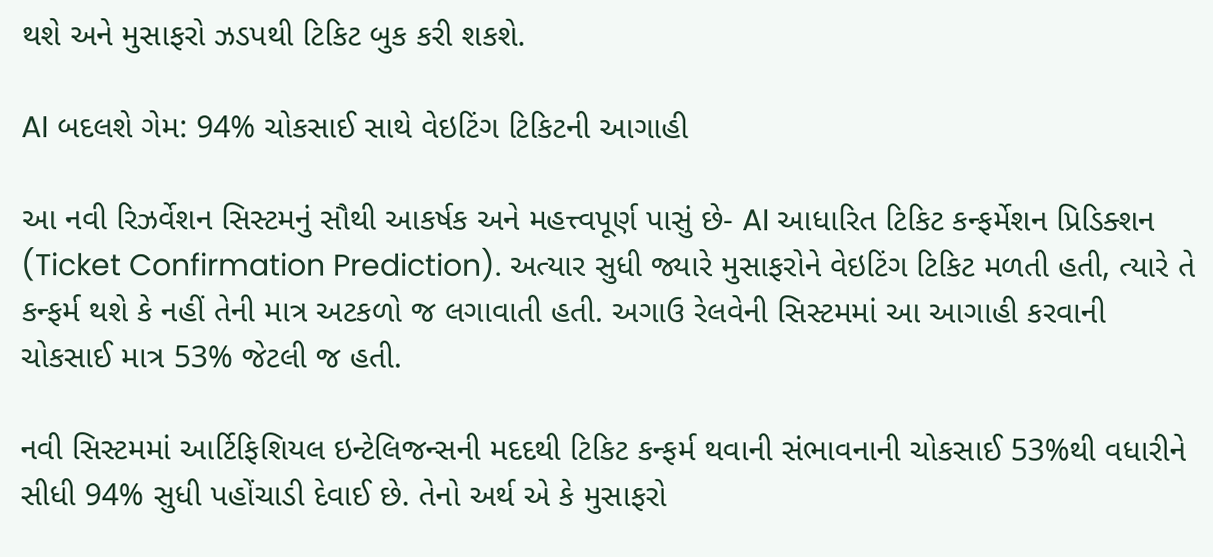થશે અને મુસાફરો ઝડપથી ટિકિટ બુક કરી શકશે.

AI બદલશે ગેમ: 94% ચોકસાઈ સાથે વેઇટિંગ ટિકિટની આગાહી

આ નવી રિઝર્વેશન સિસ્ટમનું સૌથી આકર્ષક અને મહત્ત્વપૂર્ણ પાસું છે- AI આધારિત ટિકિટ કન્ફર્મેશન પ્રિડિક્શન (Ticket Confirmation Prediction). અત્યાર સુધી જ્યારે મુસાફરોને વેઇટિંગ ટિકિટ મળતી હતી, ત્યારે તે કન્ફર્મ થશે કે નહીં તેની માત્ર અટકળો જ લગાવાતી હતી. અગાઉ રેલવેની સિસ્ટમમાં આ આગાહી કરવાની ચોકસાઈ માત્ર 53% જેટલી જ હતી.

નવી સિસ્ટમમાં આર્ટિફિશિયલ ઇન્ટેલિજન્સની મદદથી ટિકિટ કન્ફર્મ થવાની સંભાવનાની ચોકસાઈ 53%થી વધારીને સીધી 94% સુધી પહોંચાડી દેવાઈ છે. તેનો અર્થ એ કે મુસાફરો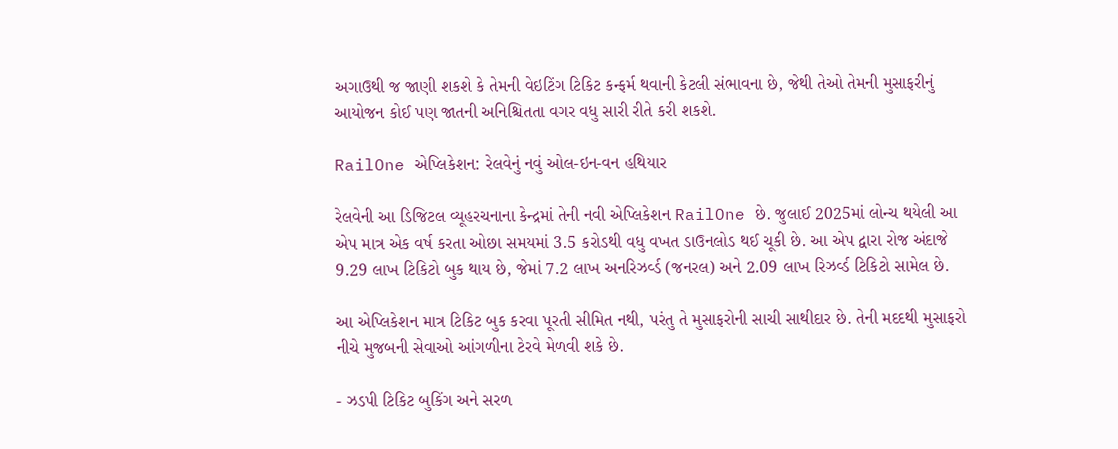અગાઉથી જ જાણી શકશે કે તેમની વેઇટિંગ ટિકિટ કન્ફર્મ થવાની કેટલી સંભાવના છે, જેથી તેઓ તેમની મુસાફરીનું આયોજન કોઈ પણ જાતની અનિશ્ચિતતા વગર વધુ સારી રીતે કરી શકશે.

RailOne એપ્લિકેશન: રેલવેનું નવું ઓલ-ઇન-વન હથિયાર

રેલવેની આ ડિજિટલ વ્યૂહરચનાના કેન્દ્રમાં તેની નવી એપ્લિકેશન RailOne છે. જુલાઈ 2025માં લોન્ચ થયેલી આ એપ માત્ર એક વર્ષ કરતા ઓછા સમયમાં 3.5 કરોડથી વધુ વખત ડાઉનલોડ થઈ ચૂકી છે. આ એપ દ્વારા રોજ અંદાજે 9.29 લાખ ટિકિટો બુક થાય છે, જેમાં 7.2 લાખ અનરિઝર્વ્ડ (જનરલ) અને 2.09 લાખ રિઝર્વ્ડ ટિકિટો સામેલ છે.

આ એપ્લિકેશન માત્ર ટિકિટ બુક કરવા પૂરતી સીમિત નથી, પરંતુ તે મુસાફરોની સાચી સાથીદાર છે. તેની મદદથી મુસાફરો નીચે મુજબની સેવાઓ આંગળીના ટેરવે મેળવી શકે છે.

- ઝડપી ટિકિટ બુકિંગ અને સરળ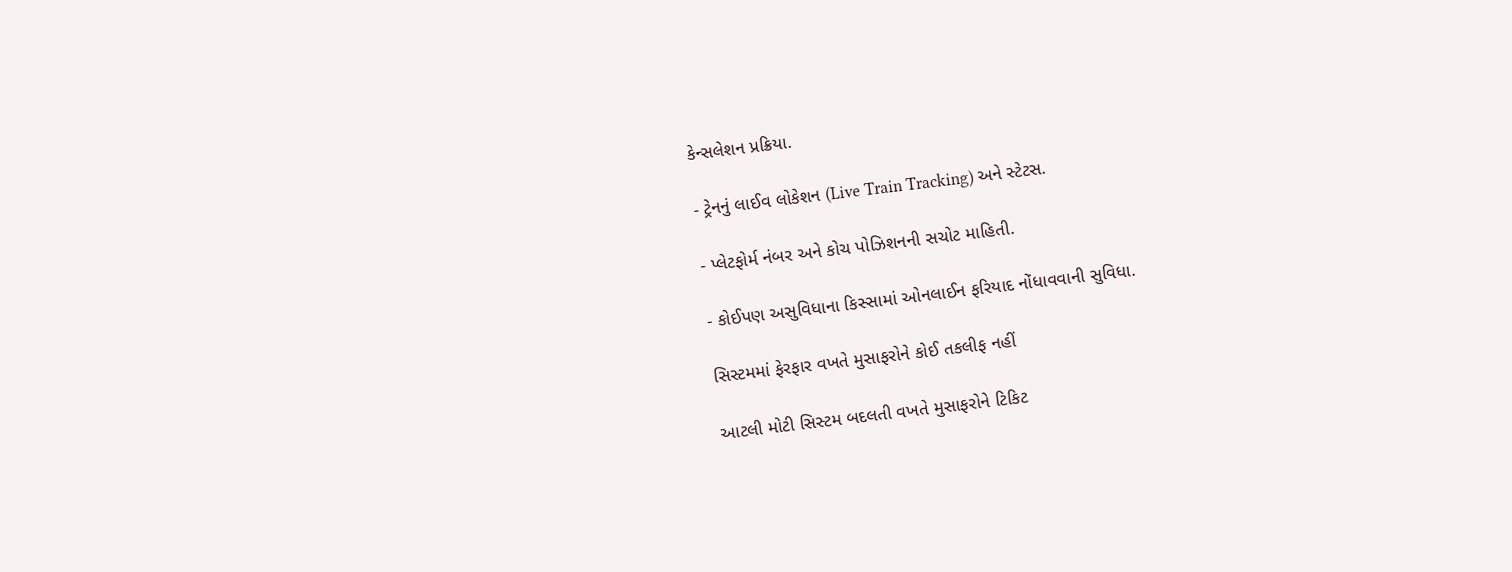કેન્સલેશન પ્રક્રિયા.

- ટ્રેનનું લાઈવ લોકેશન (Live Train Tracking) અને સ્ટેટસ.

- પ્લેટફોર્મ નંબર અને કોચ પોઝિશનની સચોટ માહિતી.

- કોઈપણ અસુવિધાના કિસ્સામાં ઓનલાઈન ફરિયાદ નોંધાવવાની સુવિધા.

સિસ્ટમમાં ફેરફાર વખતે મુસાફરોને કોઈ તકલીફ નહીં

આટલી મોટી સિસ્ટમ બદલતી વખતે મુસાફરોને ટિકિટ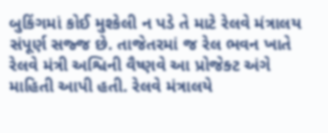બુકિંગમાં કોઈ મુશ્કેલી ન પડે તે માટે રેલવે મંત્રાલય સંપૂર્ણ સજ્જ છે. તાજેતરમાં જ રેલ ભવન ખાતે રેલવે મંત્રી અશ્વિની વૈષ્ણવે આ પ્રોજેક્ટ અંગે માહિતી આપી હતી. રેલવે મંત્રાલયે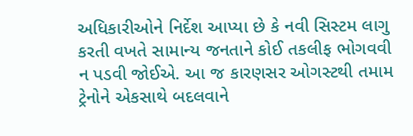અધિકારીઓને નિર્દેશ આપ્યા છે કે નવી સિસ્ટમ લાગુ કરતી વખતે સામાન્ય જનતાને કોઈ તકલીફ ભોગવવી ન પડવી જોઈએ. આ જ કારણસર ઓગસ્ટથી તમામ ટ્રેનોને એકસાથે બદલવાને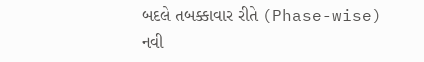બદલે તબક્કાવાર રીતે (Phase-wise) નવી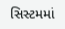સિસ્ટમમાં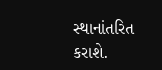સ્થાનાંતરિત કરાશે.